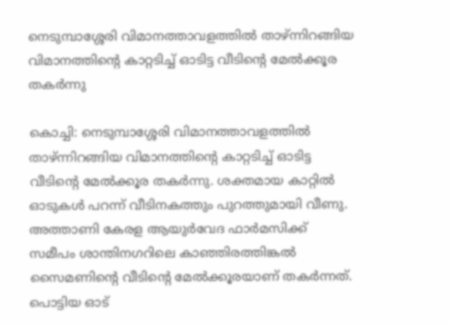നെടുമ്പാശ്ശേരി വിമാനത്താവളത്തിൽ താഴ്ന്നിറങ്ങിയ വിമാനത്തിന്‍റെ കാറ്റടിച്ച് ഓടിട്ട വീടിന്‍റെ മേൽക്കൂര തകർന്നു

കൊച്ചി: നെടുമ്പാശ്ശേരി വിമാനത്താവളത്തിൽ താഴ്ന്നിറങ്ങിയ വിമാനത്തിന്‍റെ കാറ്റടിച്ച് ഓടിട്ട വീടിന്‍റെ മേൽക്കൂര തകർന്നു. ശക്തമായ കാറ്റിൽ ഓടുകൾ പറന്ന് വീടിനകത്തും പുറത്തുമായി വീണു. അത്താണി കേരള ആയുർവേദ ഫാർമസിക്ക് സമീപം ശാന്തിനഗറിലെ കാഞ്ഞിരത്തിങ്കൽ സൈമണിന്‍റെ വീടിന്‍റെ മേൽക്കൂരയാണ് തകർന്നത്. പൊട്ടിയ ഓട്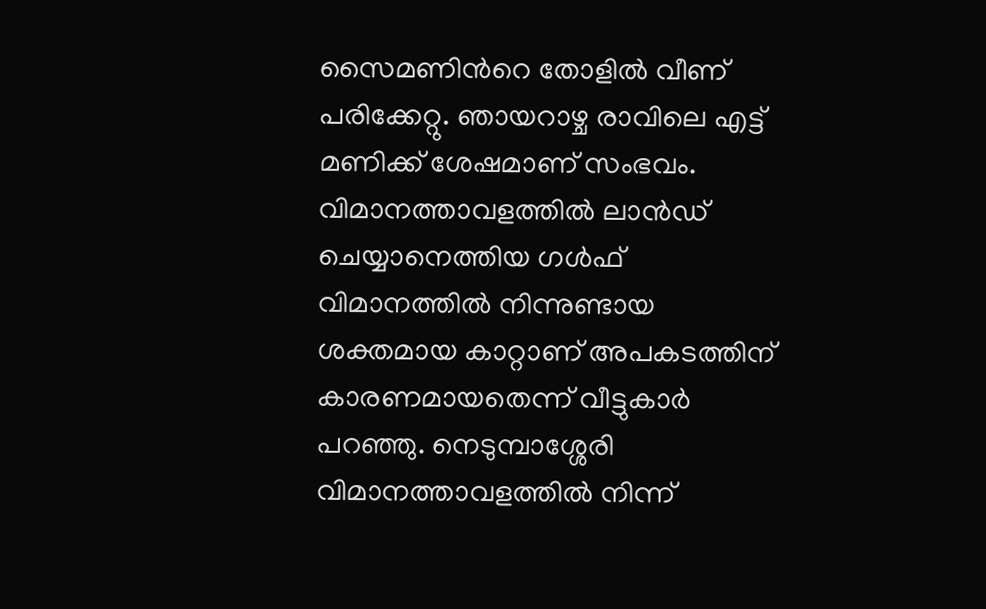സൈമണിന്‍റെ തോളിൽ വീണ് പരിക്കേറ്റു. ഞായറാഴ്ച രാവിലെ എട്ട് മണിക്ക് ശേഷമാണ് സംഭവം. വിമാനത്താവളത്തിൽ ലാൻഡ് ചെയ്യാനെത്തിയ ഗൾഫ് വിമാനത്തിൽ നിന്നുണ്ടായ ശക്തമായ കാറ്റാണ് അപകടത്തിന് കാരണമായതെന്ന് വീട്ടുകാർ പറഞ്ഞു. നെടുമ്പാശ്ശേരി വിമാനത്താവളത്തിൽ നിന്ന്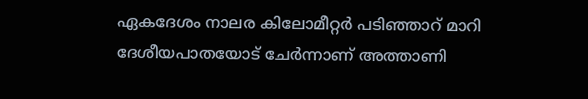ഏകദേശം നാലര കിലോമീറ്റർ പടിഞ്ഞാറ് മാറി ദേശീയപാതയോട് ചേർന്നാണ് അത്താണി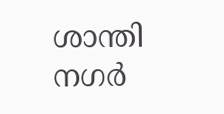ശാന്തി നഗർ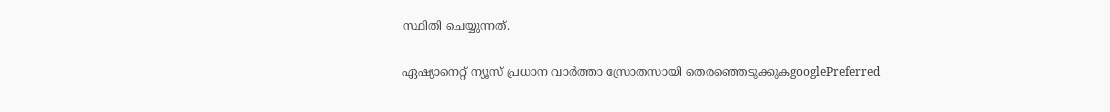സ്ഥിതി ചെയ്യുന്നത്.

ഏഷ്യാനെറ്റ് ന്യൂസ് പ്രധാന വാർത്താ സ്രോതസായി തെരഞ്ഞെടുക്കുകgooglePreferred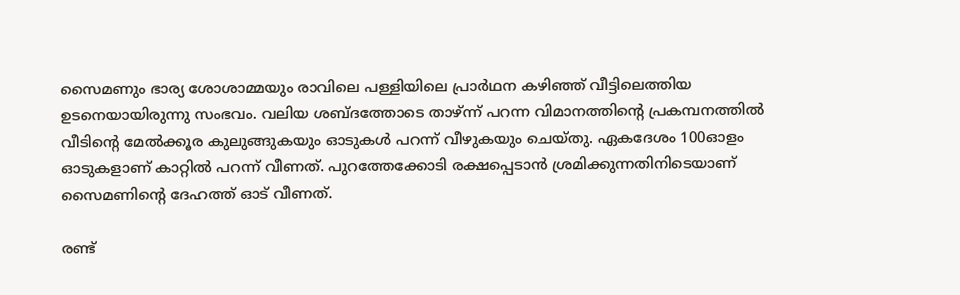സൈമണും ഭാര്യ ശോശാമ്മയും രാവിലെ പള്ളിയിലെ പ്രാർഥന കഴിഞ്ഞ് വീട്ടിലെത്തിയ ഉടനെയായിരുന്നു സംഭവം. വലിയ ശബ്ദത്തോടെ താഴ്ന്ന് പറന്ന വിമാനത്തിന്റെ പ്രകമ്പനത്തിൽ വീടിന്റെ മേൽക്കൂര കുലുങ്ങുകയും ഓടുകൾ പറന്ന് വീഴുകയും ചെയ്തു. ഏകദേശം 100ഓളം ഓടുകളാണ് കാറ്റിൽ പറന്ന് വീണത്. പുറത്തേക്കോടി രക്ഷപ്പെടാൻ ശ്രമിക്കുന്നതിനിടെയാണ് സൈമണിന്റെ ദേഹത്ത് ഓട് വീണത്.

രണ്ട്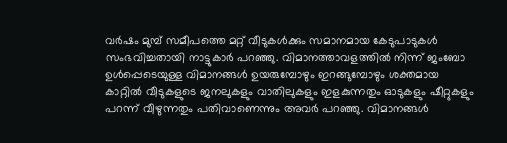വർഷം മുമ്പ് സമീപത്തെ മറ്റ് വീടുകൾക്കും സമാനമായ കേടുപാടുകൾ സംഭവിച്ചതായി നാട്ടുകാർ പറഞ്ഞു. വിമാനത്താവളത്തിൽ നിന്ന് ജംബോ ഉൾപ്പെടെയുള്ള വിമാനങ്ങൾ ഉയരുമ്പോഴും ഇറങ്ങുമ്പോഴും ശക്തമായ കാറ്റിൽ വീടുകളുടെ ജനലുകളും വാതിലുകളും ഇളകുന്നതും ഓടുകളും ഷീറ്റുകളും പറന്ന് വീഴുന്നതും പതിവാണെന്നും അവർ പറഞ്ഞു. വിമാനങ്ങൾ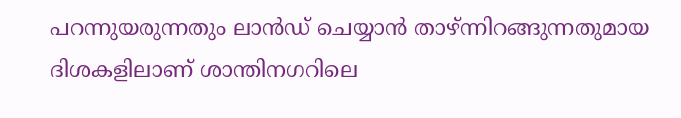പറന്നുയരുന്നതും ലാൻഡ് ചെയ്യാൻ താഴ്ന്നിറങ്ങുന്നതുമായ ദിശകളിലാണ് ശാന്തിനഗറിലെ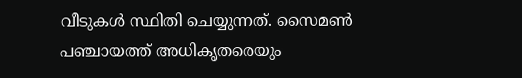വീടുകൾ സ്ഥിതി ചെയ്യുന്നത്. സൈമൺ പഞ്ചായത്ത് അധികൃതരെയും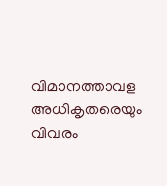വിമാനത്താവള അധികൃതരെയും വിവരം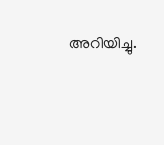അറിയിച്ചു.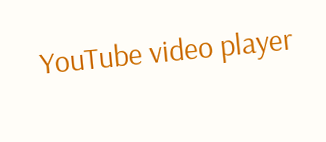YouTube video player